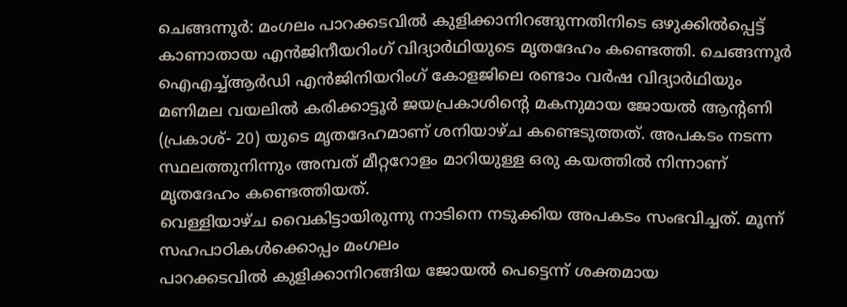ചെങ്ങന്നൂർ: മംഗലം പാറക്കടവിൽ കുളിക്കാനിറങ്ങുന്നതിനിടെ ഒഴുക്കിൽപ്പെട്ട് കാണാതായ എൻജിനീയറിംഗ് വിദ്യാർഥിയുടെ മൃതദേഹം കണ്ടെത്തി. ചെങ്ങന്നൂർ ഐഎച്ച്ആർഡി എൻജിനിയറിംഗ് കോളജിലെ രണ്ടാം വർഷ വിദ്യാർഥിയും മണിമല വയലിൽ കരിക്കാട്ടൂർ ജയപ്രകാശിന്റെ മകനുമായ ജോയൽ ആൻ്റണി (പ്രകാശ്- 20) യുടെ മൃതദേഹമാണ് ശനിയാഴ്ച കണ്ടെടുത്തത്. അപകടം നടന്ന സ്ഥലത്തുനിന്നും അമ്പത് മീറ്ററോളം മാറിയുള്ള ഒരു കയത്തിൽ നിന്നാണ് മൃതദേഹം കണ്ടെത്തിയത്.
വെള്ളിയാഴ്ച വൈകിട്ടായിരുന്നു നാടിനെ നടുക്കിയ അപകടം സംഭവിച്ചത്. മൂന്ന് സഹപാഠികൾക്കൊപ്പം മംഗലം
പാറക്കടവിൽ കുളിക്കാനിറങ്ങിയ ജോയൽ പെട്ടെന്ന് ശക്തമായ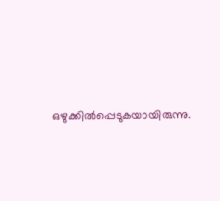ഒഴുക്കിൽപ്പെടുകയായിരുന്നു.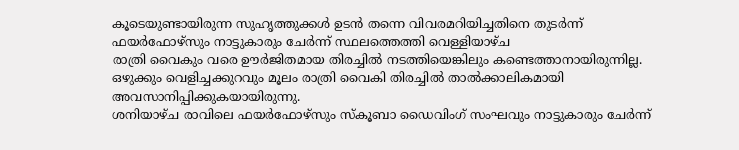കൂടെയുണ്ടായിരുന്ന സുഹൃത്തുക്കൾ ഉടൻ തന്നെ വിവരമറിയിച്ചതിനെ തുടർന്ന് ഫയർഫോഴ്സും നാട്ടുകാരും ചേർന്ന് സ്ഥലത്തെത്തി വെള്ളിയാഴ്ച
രാത്രി വൈകും വരെ ഊർജിതമായ തിരച്ചിൽ നടത്തിയെങ്കിലും കണ്ടെത്താനായിരുന്നില്ല. ഒഴുക്കും വെളിച്ചക്കുറവും മൂലം രാത്രി വൈകി തിരച്ചിൽ താൽക്കാലികമായി അവസാനിപ്പിക്കുകയായിരുന്നു.
ശനിയാഴ്ച രാവിലെ ഫയർഫോഴ്സും സ്കൂബാ ഡൈവിംഗ് സംഘവും നാട്ടുകാരും ചേർന്ന്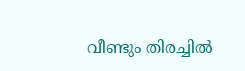വീണ്ടും തിരച്ചിൽ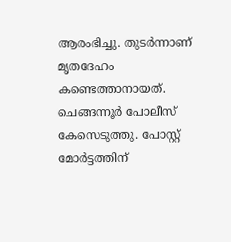ആരംഭിച്ചു. തുടർന്നാണ് മൃതദേഹം കണ്ടെത്താനായത്.
ചെങ്ങന്നൂർ പോലീസ് കേസെടുത്തു. പോസ്റ്റ് മോർട്ടത്തിന്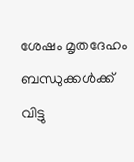ശേഷം മൃതദേഹം ബന്ധുക്കൾക്ക് വിട്ടു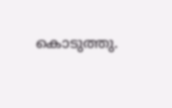കൊടുത്തു.